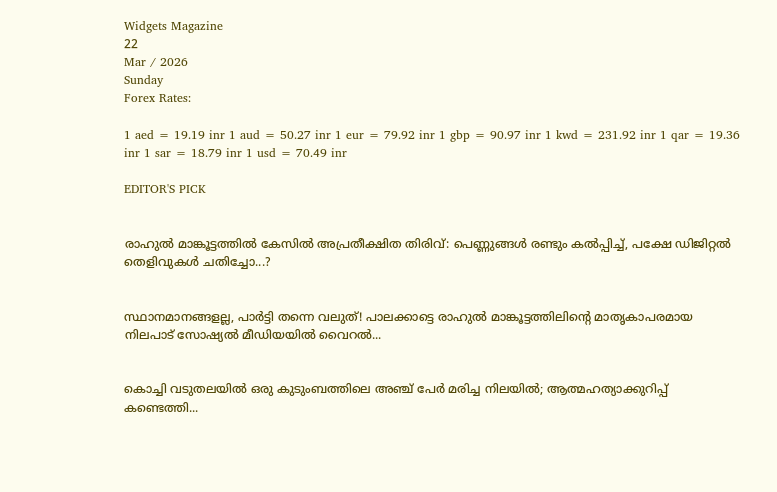Widgets Magazine
22
Mar / 2026
Sunday
Forex Rates:

1 aed = 19.19 inr 1 aud = 50.27 inr 1 eur = 79.92 inr 1 gbp = 90.97 inr 1 kwd = 231.92 inr 1 qar = 19.36 inr 1 sar = 18.79 inr 1 usd = 70.49 inr

EDITOR'S PICK


രാഹുൽ മാങ്കൂട്ടത്തിൽ കേസിൽ അപ്രതീക്ഷിത തിരിവ്: പെണ്ണുങ്ങൾ രണ്ടും കൽപ്പിച്ച്, പക്ഷേ ഡിജിറ്റൽ തെളിവുകൾ ചതിച്ചോ...?


സ്ഥാനമാനങ്ങളല്ല, പാർട്ടി തന്നെ വലുത്! പാലക്കാട്ടെ രാഹുൽ മാങ്കൂട്ടത്തിലിന്റെ മാതൃകാപരമായ നിലപാട് സോഷ്യൽ മീഡിയയിൽ വൈറൽ...


കൊച്ചി വടുതലയിൽ ഒരു കുടുംബത്തിലെ അഞ്ച് പേർ മരിച്ച നിലയിൽ; ആത്മഹത്യാക്കുറിപ്പ് കണ്ടെത്തി...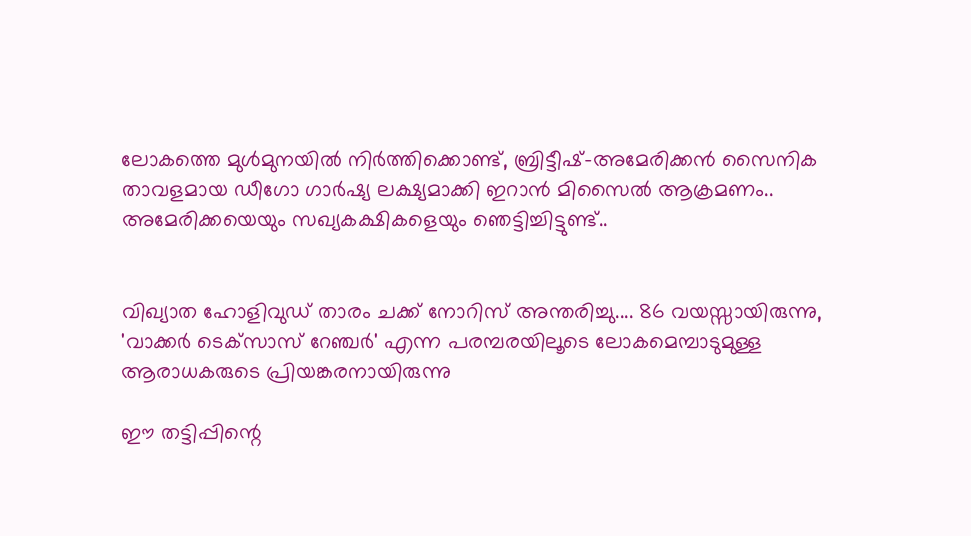ലോകത്തെ മുള്‍മുനയില്‍ നിര്‍ത്തിക്കൊണ്ട്, ബ്രിട്ടീഷ്-അമേരിക്കന്‍ സൈനിക താവളമായ ഡീഗോ ഗാര്‍ഷ്യ ലക്ഷ്യമാക്കി ഇറാന്‍ മിസൈല്‍ ആക്രമണം.. അമേരിക്കയെയും സഖ്യകക്ഷികളെയും ഞെട്ടിച്ചിട്ടുണ്ട്..


വിഖ്യാത ഹോളിവുഡ് താരം ചക്ക് നോറിസ് അന്തരിച്ചു.... 86 വയസ്സായിരുന്നു, 'വാക്കർ ടെക്‌സാസ് റേഞ്ചർ' എന്ന പരമ്പരയിലൂടെ ലോകമെമ്പാടുമുള്ള ആരാധകരുടെ പ്രിയങ്കരനായിരുന്നു‌

ഈ തട്ടിപ്പിന്റെ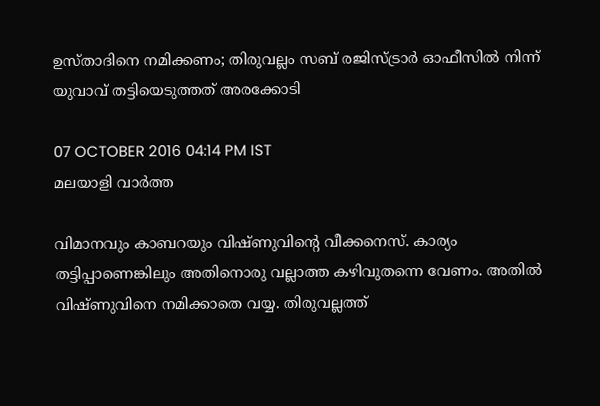ഉസ്താദിനെ നമിക്കണം; തിരുവല്ലം സബ് രജിസ്ട്രാര്‍ ഓഫീസില്‍ നിന്ന് യുവാവ് തട്ടിയെടുത്തത് അരക്കോടി

07 OCTOBER 2016 04:14 PM IST
മലയാളി വാര്‍ത്ത

വിമാനവും കാബറയും വിഷ്ണുവിന്റെ വീക്കനെസ്. കാര്യം തട്ടിപ്പാണെങ്കിലും അതിനൊരു വല്ലാത്ത കഴിവുതന്നെ വേണം. അതില്‍ വിഷ്ണുവിനെ നമിക്കാതെ വയ്യ. തിരുവല്ലത്ത്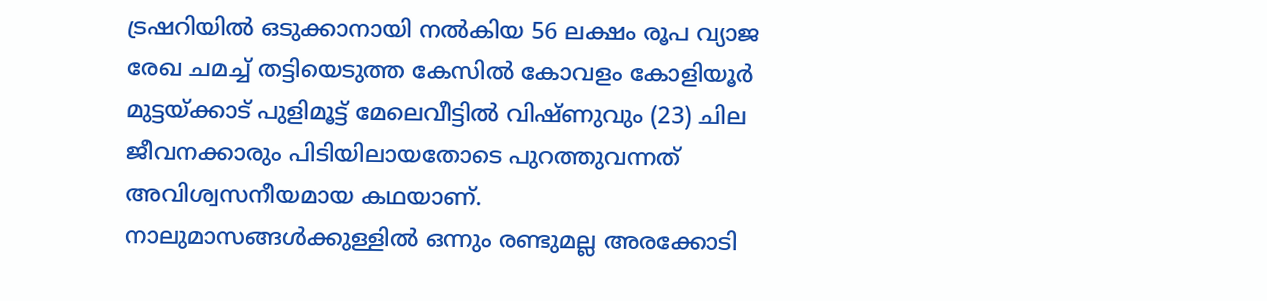ട്രഷറിയില്‍ ഒടുക്കാനായി നല്‍കിയ 56 ലക്ഷം രൂപ വ്യാജ രേഖ ചമച്ച് തട്ടിയെടുത്ത കേസില്‍ കോവളം കോളിയൂര്‍ മുട്ടയ്ക്കാട് പുളിമൂട്ട് മേലെവീട്ടില്‍ വിഷ്ണുവും (23) ചില ജീവനക്കാരും പിടിയിലായതോടെ പുറത്തുവന്നത് അവിശ്വസനീയമായ കഥയാണ്. നാലുമാസങ്ങള്‍ക്കുള്ളില്‍ ഒന്നും രണ്ടുമല്ല അരക്കോടി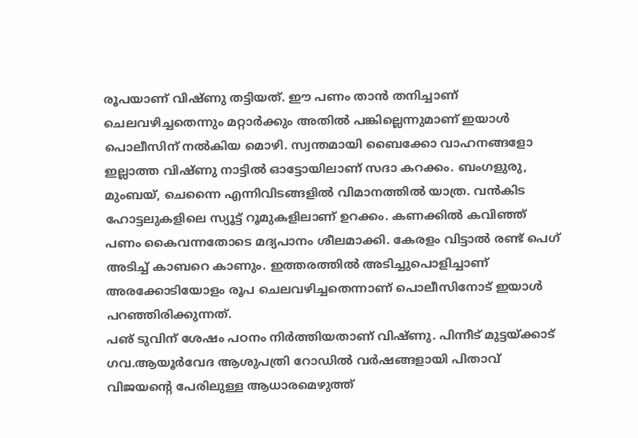രൂപയാണ് വിഷ്ണു തട്ടിയത്. ഈ പണം താന്‍ തനിച്ചാണ് ചെലവഴിച്ചതെന്നും മറ്റാര്‍ക്കും അതില്‍ പങ്കില്ലെന്നുമാണ് ഇയാള്‍ പൊലീസിന് നല്‍കിയ മൊഴി. സ്വന്തമായി ബൈക്കോ വാഹനങ്ങളോ ഇല്ലാത്ത വിഷ്ണു നാട്ടില്‍ ഓട്ടോയിലാണ് സദാ കറക്കം. ബംഗളുരു, മുംബയ്, ചെന്നൈ എന്നിവിടങ്ങളില്‍ വിമാനത്തില്‍ യാത്ര. വന്‍കിട ഹോട്ടലുകളിലെ സ്യൂട്ട് റൂമുകളിലാണ് ഉറക്കം. കണക്കില്‍ കവിഞ്ഞ് പണം കൈവന്നതോടെ മദ്യപാനം ശീലമാക്കി. കേരളം വിട്ടാല്‍ രണ്ട് പെഗ് അടിച്ച് കാബറെ കാണും. ഇത്തരത്തില്‍ അടിച്ചുപൊളിച്ചാണ് അരക്കോടിയോളം രൂപ ചെലവഴിച്ചതെന്നാണ് പൊലീസിനോട് ഇയാള്‍ പറഞ്ഞിരിക്കുന്നത്.
പഌ് ടുവിന് ശേഷം പഠനം നിര്‍ത്തിയതാണ് വിഷ്ണു. പിന്നീട് മുട്ടയ്ക്കാട് ഗവ.ആയൂര്‍വേദ ആശുപത്രി റോഡില്‍ വര്‍ഷങ്ങളായി പിതാവ് വിജയന്റെ പേരിലുള്ള ആധാരമെഴുത്ത്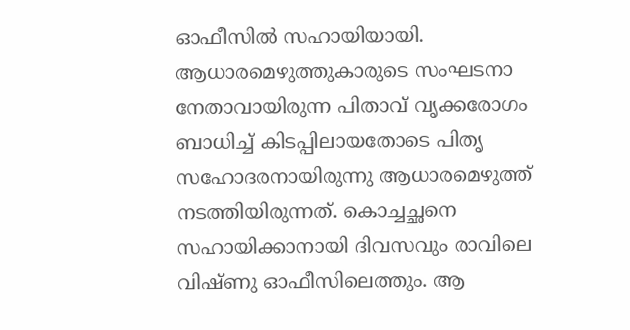ഓഫീസില്‍ സഹായിയായി. ആധാരമെഴുത്തുകാരുടെ സംഘടനാ നേതാവായിരുന്ന പിതാവ് വൃക്കരോഗം ബാധിച്ച് കിടപ്പിലായതോടെ പിതൃ സഹോദരനായിരുന്നു ആധാരമെഴുത്ത് നടത്തിയിരുന്നത്. കൊച്ചച്ഛനെ സഹായിക്കാനായി ദിവസവും രാവിലെ വിഷ്ണു ഓഫീസിലെത്തും. ആ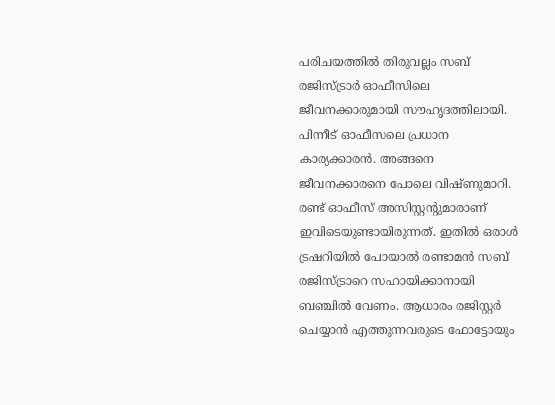പരിചയത്തില്‍ തിരുവല്ലം സബ് രജിസ്ട്രാര്‍ ഓഫീസിലെ ജീവനക്കാരുമായി സൗഹൃദത്തിലായി. പിന്നീട് ഓഫീസലെ പ്രധാന കാര്യക്കാരന്‍. അങ്ങനെ ജീവനക്കാരനെ പോലെ വിഷ്ണുമാറി.
രണ്ട് ഓഫീസ് അസിസ്റ്റന്റുമാരാണ് ഇവിടെയുണ്ടായിരുന്നത്. ഇതില്‍ ഒരാള്‍ ട്രഷറിയില്‍ പോയാല്‍ രണ്ടാമന്‍ സബ് രജിസ്ട്രാറെ സഹായിക്കാനായി ബഞ്ചില്‍ വേണം. ആധാരം രജിസ്റ്റര്‍ ചെയ്യാന്‍ എത്തുന്നവരുടെ ഫോട്ടോയും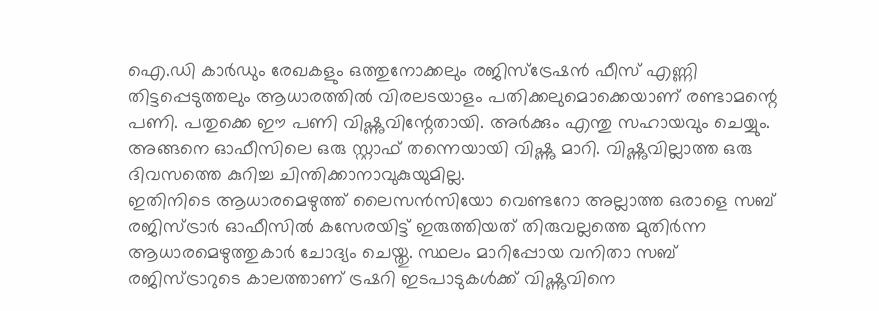ഐ.ഡി കാര്‍ഡും രേഖകളും ഒത്തുനോക്കലും രജിസ്‌ട്രേഷന്‍ ഫീസ് എണ്ണി തിട്ടപ്പെടുത്തലും ആധാരത്തില്‍ വിരലടയാളം പതിക്കലുമൊക്കെയാണ് രണ്ടാമന്റെ പണി. പതുക്കെ ഈ പണി വിഷ്ണുവിന്റേതായി. അര്‍ക്കും എന്തു സഹായവും ചെയ്യും. അങ്ങനെ ഓഫീസിലെ ഒരു സ്റ്റാഫ് തന്നെയായി വിഷ്ണു മാറി. വിഷ്ണുവില്ലാത്ത ഒരു ദിവസത്തെ കുറിച്ച ചിന്തിക്കാനാവുകുയുമില്ല.
ഇതിനിടെ ആധാരമെഴുത്ത് ലൈസന്‍സിയോ വെണ്ടറോ അല്ലാത്ത ഒരാളെ സബ് രജിസ്ട്രാര്‍ ഓഫീസില്‍ കസേരയിട്ട് ഇരുത്തിയത് തിരുവല്ലത്തെ മുതിര്‍ന്ന ആധാരമെഴുത്തുകാര്‍ ചോദ്യം ചെയ്തു. സ്ഥലം മാറിപ്പോയ വനിതാ സബ് രജിസ്ട്രാറുടെ കാലത്താണ് ട്രഷറി ഇടപാടുകള്‍ക്ക് വിഷ്ണുവിനെ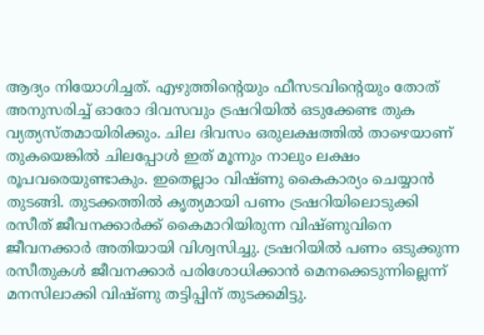ആദ്യം നിയോഗിച്ചത്. എഴുത്തിന്റെയും ഫീസടവിന്റെയും തോത് അനുസരിച്ച് ഓരോ ദിവസവും ട്രഷറിയില്‍ ഒടുക്കേണ്ട തുക വ്യത്യസ്തമായിരിക്കും. ചില ദിവസം ഒരുലക്ഷത്തില്‍ താഴെയാണ് തുകയെങ്കില്‍ ചിലപ്പോള്‍ ഇത് മൂന്നും നാലും ലക്ഷം രൂപവരെയുണ്ടാകും. ഇതെല്ലാം വിഷ്ണു കൈകാര്യം ചെയ്യാന്‍ തുടങ്ങി. തുടക്കത്തില്‍ കൃത്യമായി പണം ട്രഷറിയിലൊടുക്കി രസീത് ജീവനക്കാര്‍ക്ക് കൈമാറിയിരുന്ന വിഷ്ണുവിനെ ജീവനക്കാര്‍ അതിയായി വിശ്വസിച്ചു. ട്രഷറിയില്‍ പണം ഒടുക്കുന്ന രസീതുകള്‍ ജീവനക്കാര്‍ പരിശോധിക്കാന്‍ മെനക്കെടുന്നില്ലെന്ന് മനസിലാക്കി വിഷ്ണു തട്ടിപ്പിന് തുടക്കമിട്ടു.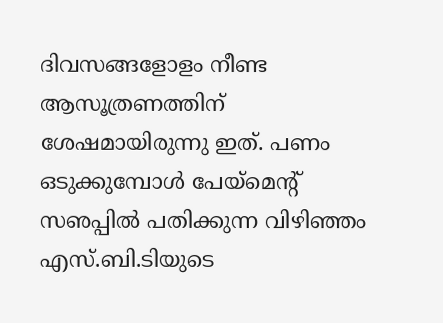ദിവസങ്ങളോളം നീണ്ട ആസൂത്രണത്തിന് ശേഷമായിരുന്നു ഇത്. പണം ഒടുക്കുമ്പോള്‍ പേയ്‌മെന്റ് സഌപ്പില്‍ പതിക്കുന്ന വിഴിഞ്ഞം എസ്.ബി.ടിയുടെ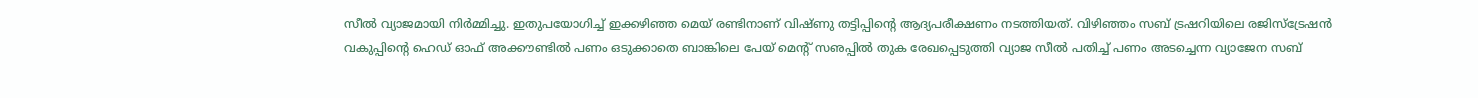സീല്‍ വ്യാജമായി നിര്‍മ്മിച്ചു. ഇതുപയോഗിച്ച് ഇക്കഴിഞ്ഞ മെയ് രണ്ടിനാണ് വിഷ്ണു തട്ടിപ്പിന്റെ ആദ്യപരീക്ഷണം നടത്തിയത്. വിഴിഞ്ഞം സബ് ട്രഷറിയിലെ രജിസ്‌ട്രേഷന്‍ വകുപ്പിന്റെ ഹെഡ് ഓഫ് അക്കൗണ്ടില്‍ പണം ഒടുക്കാതെ ബാങ്കിലെ പേയ് മെന്റ് സഌപ്പില്‍ തുക രേഖപ്പെടുത്തി വ്യാജ സീല്‍ പതിച്ച് പണം അടച്ചെന്ന വ്യാജേന സബ്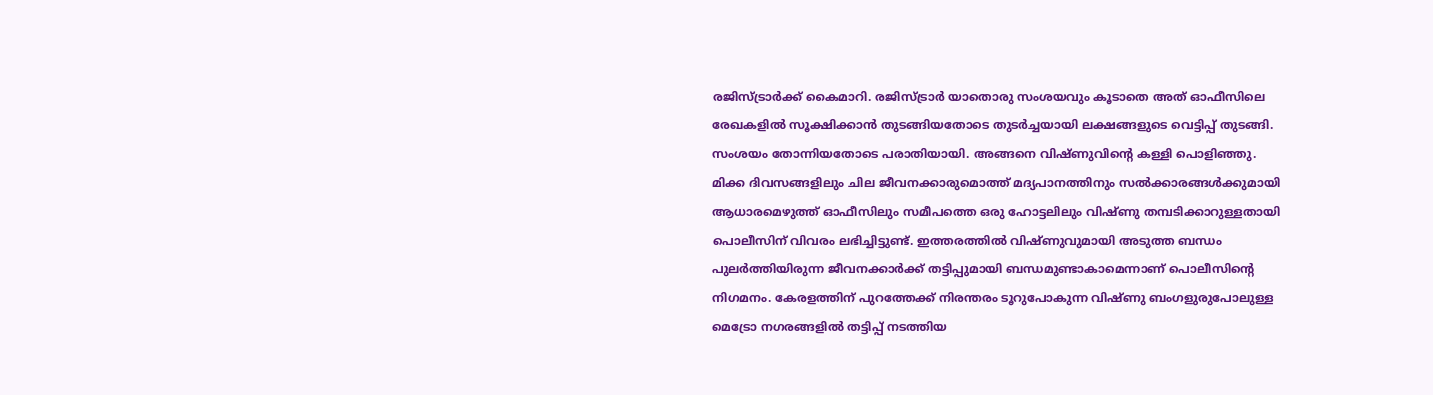രജിസ്ട്രാര്‍ക്ക് കൈമാറി. രജിസ്ട്രാര്‍ യാതൊരു സംശയവും കൂടാതെ അത് ഓഫീസിലെ രേഖകളില്‍ സൂക്ഷിക്കാന്‍ തുടങ്ങിയതോടെ തുടര്‍ച്ചയായി ലക്ഷങ്ങളുടെ വെട്ടിപ്പ് തുടങ്ങി. സംശയം തോന്നിയതോടെ പരാതിയായി. അങ്ങനെ വിഷ്ണുവിന്റെ കള്ളി പൊളിഞ്ഞു.
മിക്ക ദിവസങ്ങളിലും ചില ജീവനക്കാരുമൊത്ത് മദ്യപാനത്തിനും സല്‍ക്കാരങ്ങള്‍ക്കുമായി ആധാരമെഴുത്ത് ഓഫീസിലും സമീപത്തെ ഒരു ഹോട്ടലിലും വിഷ്ണു തമ്പടിക്കാറുള്ളതായി പൊലീസിന് വിവരം ലഭിച്ചിട്ടുണ്ട്. ഇത്തരത്തില്‍ വിഷ്ണുവുമായി അടുത്ത ബന്ധം പുലര്‍ത്തിയിരുന്ന ജീവനക്കാര്‍ക്ക് തട്ടിപ്പുമായി ബന്ധമുണ്ടാകാമെന്നാണ് പൊലീസിന്റെ നിഗമനം. കേരളത്തിന് പുറത്തേക്ക് നിരന്തരം ടൂറുപോകുന്ന വിഷ്ണു ബംഗളുരുപോലുള്ള മെട്രോ നഗരങ്ങളില്‍ തട്ടിപ്പ് നടത്തിയ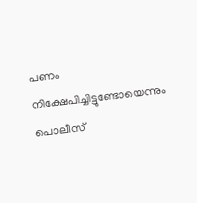പണം നിക്ഷേപിച്ചിട്ടുണ്ടോയെന്നും പൊലീസ്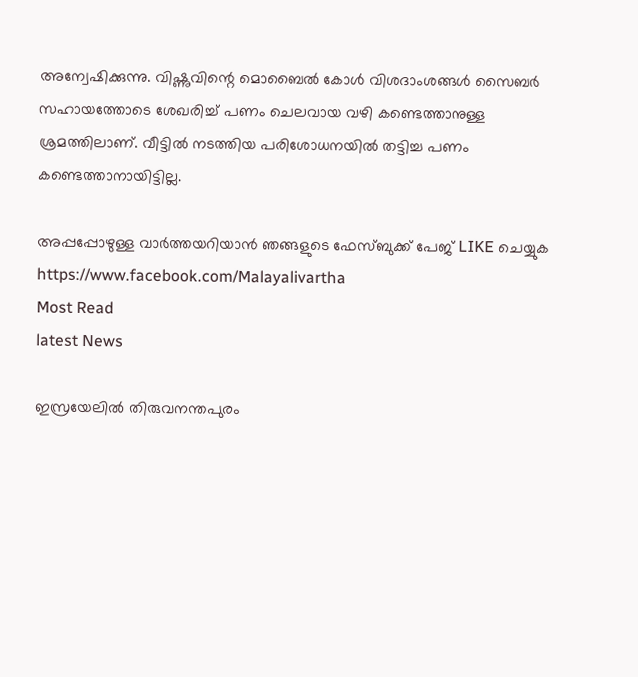അന്വേഷിക്കുന്നു. വിഷ്ണുവിന്റെ മൊബൈല്‍ കോള്‍ വിശദാംശങ്ങള്‍ സൈബര്‍ സഹായത്തോടെ ശേഖരിച്ച് പണം ചെലവായ വഴി കണ്ടെത്താനുള്ള ശ്രമത്തിലാണ്. വീട്ടില്‍ നടത്തിയ പരിശോധനയില്‍ തട്ടിച്ച പണം കണ്ടെത്താനായിട്ടില്ല.

അപ്പപ്പോഴുള്ള വാര്‍ത്തയറിയാന്‍ ഞങ്ങളുടെ ഫേസ്‌ബുക്ക്‌ പേജ് LIKE ചെയ്യുക
https://www.facebook.com/Malayalivartha
Most Read
latest News

ഇസ്രയേലില്‍ തിരുവനന്തപുരം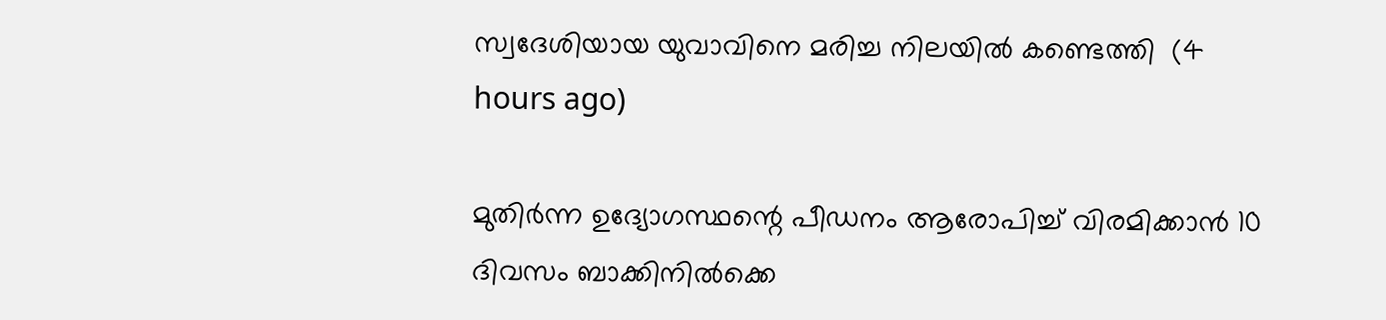സ്വദേശിയായ യുവാവിനെ മരിച്ച നിലയില്‍ കണ്ടെത്തി  (4 hours ago)

മുതിര്‍ന്ന ഉദ്യോഗസ്ഥന്റെ പീഡനം ആരോപിച്ച് വിരമിക്കാന്‍ 10 ദിവസം ബാക്കിനില്‍ക്കെ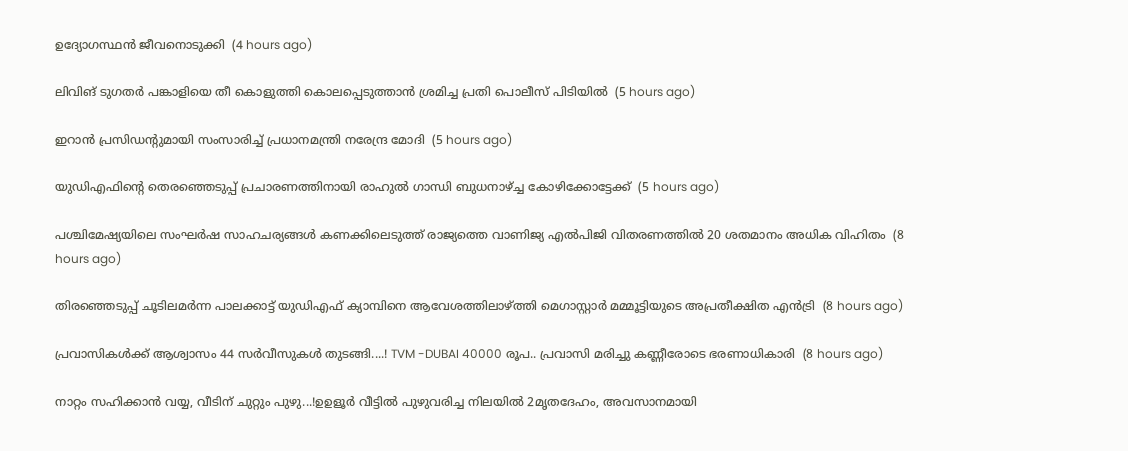ഉദ്യോഗസ്ഥന്‍ ജീവനൊടുക്കി  (4 hours ago)

ലിവിങ് ടുഗതര്‍ പങ്കാളിയെ തീ കൊളുത്തി കൊലപ്പെടുത്താന്‍ ശ്രമിച്ച പ്രതി പൊലീസ് പിടിയില്‍  (5 hours ago)

ഇറാന്‍ പ്രസിഡന്റുമായി സംസാരിച്ച് പ്രധാനമന്ത്രി നരേന്ദ്ര മോദി  (5 hours ago)

യുഡിഎഫിന്റെ തെരഞ്ഞെടുപ്പ് പ്രചാരണത്തിനായി രാഹുല്‍ ഗാന്ധി ബുധനാഴ്ച്ച കോഴിക്കോട്ടേക്ക്  (5 hours ago)

പശ്ചിമേഷ്യയിലെ സംഘർഷ സാഹചര്യങ്ങൾ കണക്കിലെടുത്ത് രാജ്യത്തെ വാണിജ്യ എൽപിജി വിതരണത്തിൽ 20 ശതമാനം അധിക വിഹിതം  (8 hours ago)

തിരഞ്ഞെടുപ്പ് ചൂടിലമര്‍ന്ന പാലക്കാട്ട് യുഡിഎഫ് ക്യാമ്പിനെ ആവേശത്തിലാഴ്ത്തി മെഗാസ്റ്റാര്‍ മമ്മൂട്ടിയുടെ അപ്രതീക്ഷിത എന്‍ട്രി  (8 hours ago)

പ്രവാസികൾക്ക് ആശ്വാസം 44 സർവീസുകൾ തുടങ്ങി....! TVM -DUBAI 40000 രൂപ.. പ്രവാസി മരിച്ചു കണ്ണീരോടെ ഭരണാധികാരി  (8 hours ago)

നാറ്റം സഹിക്കാൻ വയ്യ, വീടിന് ചുറ്റും പുഴു...!ഉഉളൂർ വീട്ടിൽ പുഴുവരിച്ച നിലയിൽ 2മൃതദേഹം, അവസാനമായി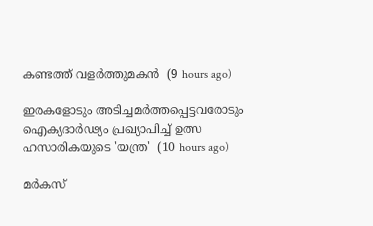കണ്ടത്ത് വളർത്തുമകൻ  (9 hours ago)

ഇരകളോടും അടിച്ചമര്‍ത്തപ്പെട്ടവരോടും ഐക്യദാര്‍ഢ്യം പ്രഖ്യാപിച്ച് ഉത്സ ഹസാരികയുടെ 'യന്ത്ര'  (10 hours ago)

മർകസ്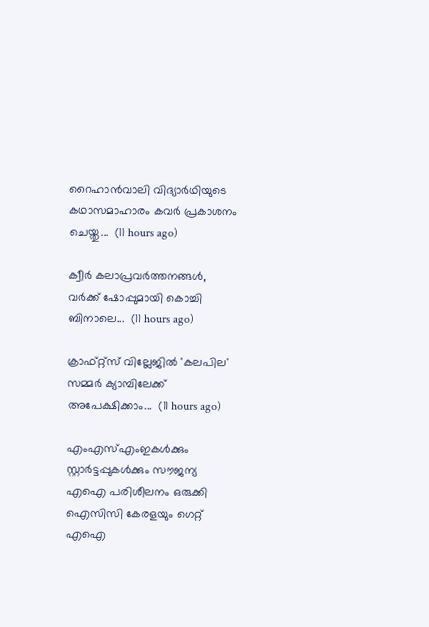റൈഹാൻവാലി വിദ്യാർഥിയുടെ കഥാസമാഹാരം കവർ പ്രകാശനം ചെയ്തു...  (11 hours ago)

ക്വീര്‍ കലാപ്രവര്‍ത്തനങ്ങള്‍, വര്‍ക്ക് ഷോപ്പുമായി കൊച്ചി ബിനാലെ...  (11 hours ago)

ക്രാഫ്റ്റ്സ് വില്ലേജില്‍ 'കലപില' സമ്മര്‍ ക്യാമ്പിലേക്ക് അപേക്ഷിക്കാം...  (11 hours ago)

എംഎസ്എംഇകൾക്കും സ്റ്റാർട്ടപ്പുകൾക്കും സൗജന്യ എഐ പരിശീലനം ഒരുക്കി ഐസിസി കേരളയും ഗെറ്റ് എഐ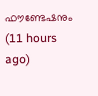ഫൗണ്ടേഷനും  (11 hours ago)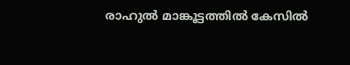രാഹുൽ മാങ്കൂട്ടത്തിൽ കേസിൽ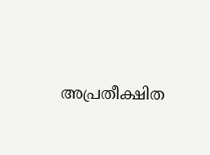അപ്രതീക്ഷിത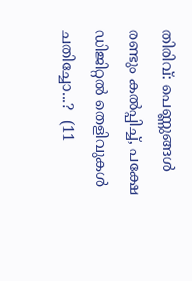തിരിവ്: പെണ്ണുങ്ങൾ രണ്ടും കൽപ്പിച്ച്, പക്ഷേ ഡിജിറ്റൽ തെളിവുകൾ ചതിച്ചോ...?  (11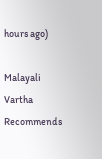hours ago)

Malayali Vartha Recommends